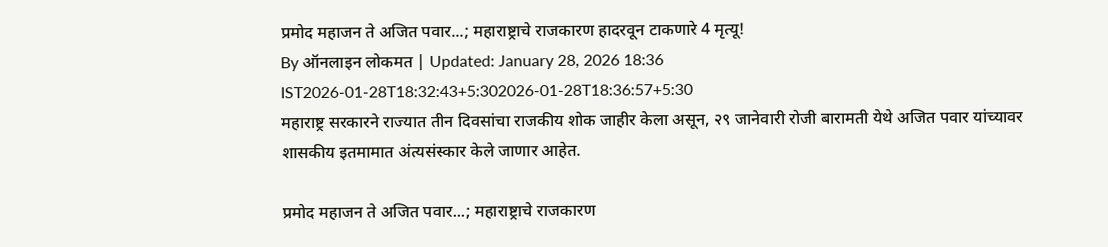प्रमोद महाजन ते अजित पवार...; महाराष्ट्राचे राजकारण हादरवून टाकणारे 4 मृत्यू!
By ऑनलाइन लोकमत | Updated: January 28, 2026 18:36 IST2026-01-28T18:32:43+5:302026-01-28T18:36:57+5:30
महाराष्ट्र सरकारने राज्यात तीन दिवसांचा राजकीय शोक जाहीर केला असून, २९ जानेवारी रोजी बारामती येथे अजित पवार यांच्यावर शासकीय इतमामात अंत्यसंस्कार केले जाणार आहेत.

प्रमोद महाजन ते अजित पवार...; महाराष्ट्राचे राजकारण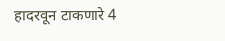हादरवून टाकणारे 4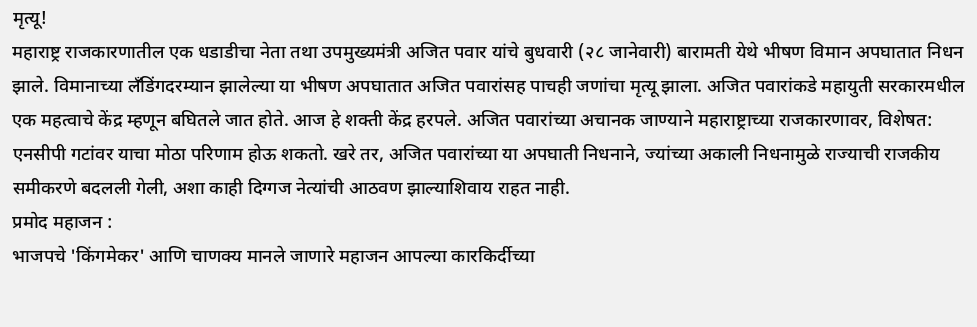मृत्यू!
महाराष्ट्र राजकारणातील एक धडाडीचा नेता तथा उपमुख्यमंत्री अजित पवार यांचे बुधवारी (२८ जानेवारी) बारामती येथे भीषण विमान अपघातात निधन झाले. विमानाच्या लँडिंगदरम्यान झालेल्या या भीषण अपघातात अजित पवारांसह पाचही जणांचा मृत्यू झाला. अजित पवारांकडे महायुती सरकारमधील एक महत्वाचे केंद्र म्हणून बघितले जात होते. आज हे शक्ती केंद्र हरपले. अजित पवारांच्या अचानक जाण्याने महाराष्ट्राच्या राजकारणावर, विशेषत: एनसीपी गटांवर याचा मोठा परिणाम होऊ शकतो. खरे तर, अजित पवारांच्या या अपघाती निधनाने, ज्यांच्या अकाली निधनामुळे राज्याची राजकीय समीकरणे बदलली गेली, अशा काही दिग्गज नेत्यांची आठवण झाल्याशिवाय राहत नाही.
प्रमोद महाजन :
भाजपचे 'किंगमेकर' आणि चाणक्य मानले जाणारे महाजन आपल्या कारकिर्दीच्या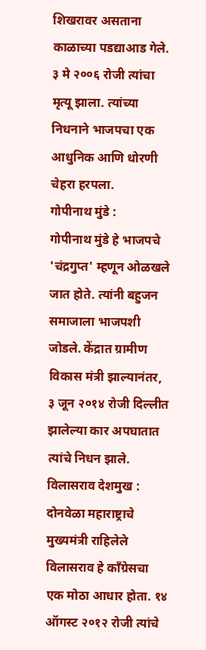शिखरावर असताना काळाच्या पडद्याआड गेले. ३ मे २००६ रोजी त्यांचा मृत्यू झाला. त्यांच्या निधनाने भाजपचा एक आधुनिक आणि धोरणी चेहरा हरपला.
गोपीनाथ मुंडे :
गोपीनाथ मुंडे हे भाजपचे 'चंद्रगुप्त' म्हणून ओळखले जात होते. त्यांनी बहुजन समाजाला भाजपशी जोडले. केंद्रात ग्रामीण विकास मंत्री झाल्यानंतर, ३ जून २०१४ रोजी दिल्लीत झालेल्या कार अपघातात त्यांचे निधन झाले.
विलासराव देशमुख :
दोनवेळा महाराष्ट्राचे मुख्यमंत्री राहिलेले विलासराव हे काँग्रेसचा एक मोठा आधार होता. १४ ऑगस्ट २०१२ रोजी त्यांचे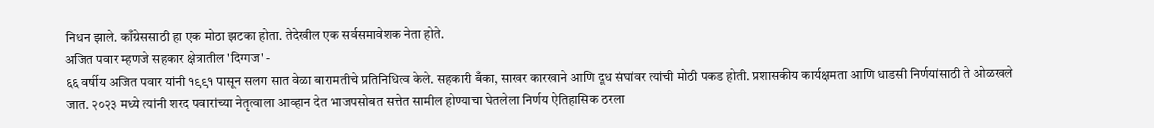निधन झाले. काँग्रेससाठी हा एक मोठा झटका होता. तेदेखील एक सर्वसमावेशक नेता होते.
अजित पवार म्हणजे सहकार क्षेत्रातील 'दिग्गज' -
६६ वर्षीय अजित पवार यांनी १९९१ पासून सलग सात वेळा बारामतीचे प्रतिनिधित्व केले. सहकारी बँका, साखर कारखाने आणि दूध संघांवर त्यांची मोठी पकड होती. प्रशासकीय कार्यक्षमता आणि धाडसी निर्णयांसाठी ते ओळखले जात. २०२३ मध्ये त्यांनी शरद पवारांच्या नेतृत्वाला आव्हान देत भाजपसोबत सत्तेत सामील होण्याचा घेतलेला निर्णय ऐतिहासिक ठरला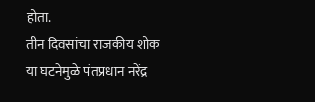होता.
तीन दिवसांचा राजकीय शोक
या घटनेमुळे पंतप्रधान नरेंद्र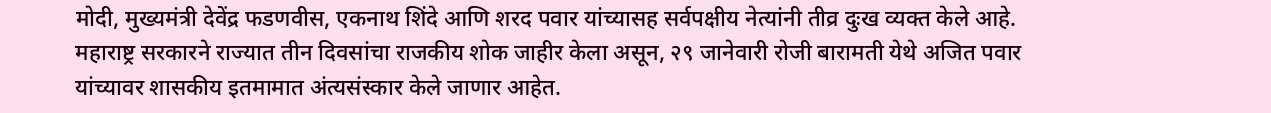मोदी, मुख्यमंत्री देवेंद्र फडणवीस, एकनाथ शिंदे आणि शरद पवार यांच्यासह सर्वपक्षीय नेत्यांनी तीव्र दुःख व्यक्त केले आहे. महाराष्ट्र सरकारने राज्यात तीन दिवसांचा राजकीय शोक जाहीर केला असून, २९ जानेवारी रोजी बारामती येथे अजित पवार यांच्यावर शासकीय इतमामात अंत्यसंस्कार केले जाणार आहेत.